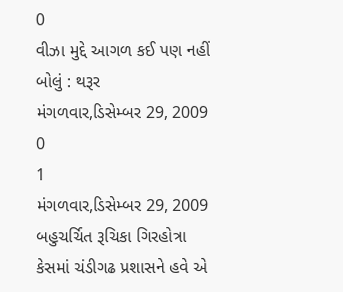0
વીઝા મુદ્દે આગળ કઈ પણ નહીં બોલું : થરૂર
મંગળવાર,ડિસેમ્બર 29, 2009
0
1
મંગળવાર,ડિસેમ્બર 29, 2009
બહુચર્ચિત રૂચિકા ગિરહોત્રા કેસમાં ચંડીગઢ પ્રશાસને હવે એ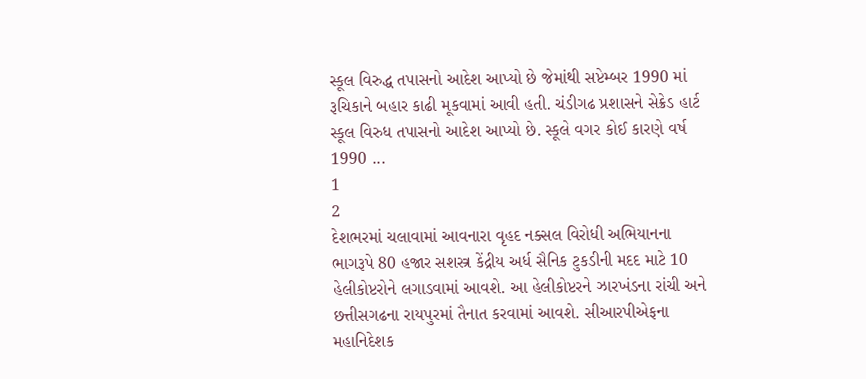સ્કૂલ વિરુદ્ધ તપાસનો આદેશ આપ્યો છે જેમાંથી સપ્ટેમ્બર 1990 માં રૂચિકાને બહાર કાઢી મૂકવામાં આવી હતી. ચંડીગઢ પ્રશાસને સેક્રેડ હાર્ટ સ્કૂલ વિરુધ તપાસનો આદેશ આપ્યો છે. સ્કૂલે વગર કોઈ કારણે વર્ષ 1990 ...
1
2
દેશભરમાં ચલાવામાં આવનારા વૃહદ નક્સલ વિરોધી અભિયાનના ભાગરૂપે 80 હજાર સશસ્ત્ર કેંદ્રીય અર્ધ સૈનિક ટુકડીની મદદ માટે 10 હેલીકોપ્ટરોને લગાડવામાં આવશે. આ હેલીકોપ્ટરને ઝારખંડના રાંચી અને છત્તીસગઢના રાયપુરમાં તૈનાત કરવામાં આવશે. સીઆરપીએફના મહાનિદેશક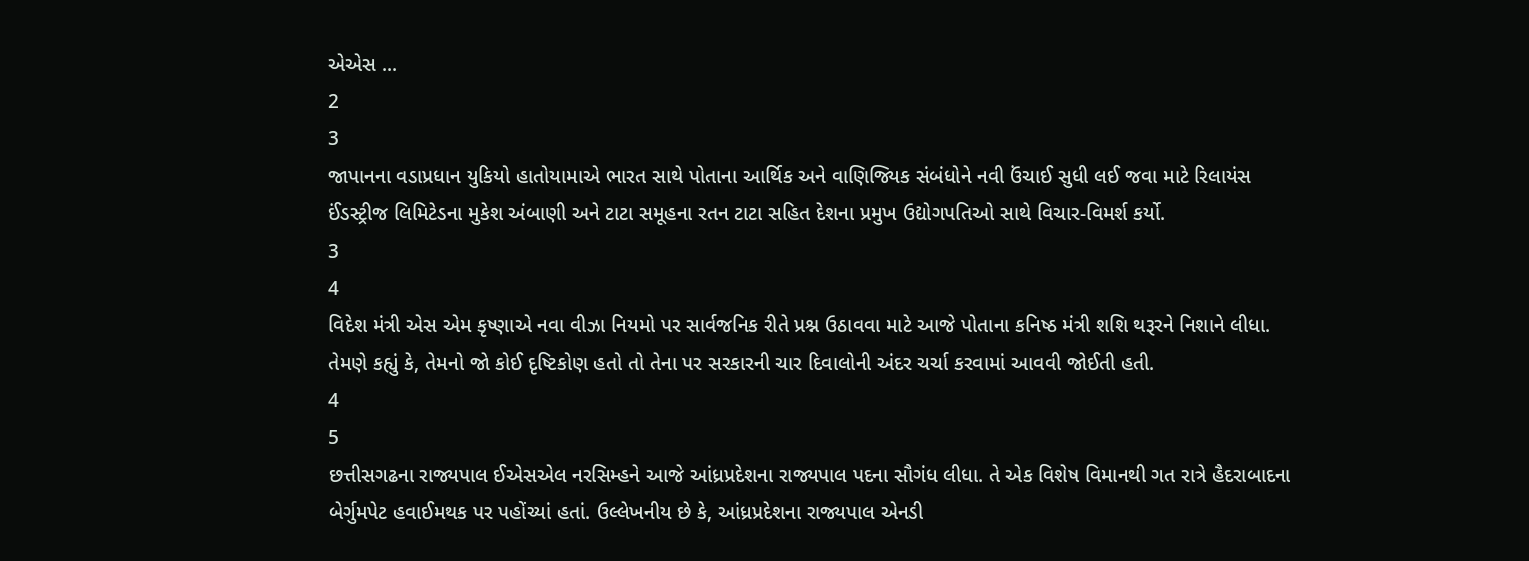એએસ ...
2
3
જાપાનના વડાપ્રધાન યુકિયો હાતોયામાએ ભારત સાથે પોતાના આર્થિક અને વાણિજ્યિક સંબંધોને નવી ઉંચાઈ સુધી લઈ જવા માટે રિલાયંસ ઈંડસ્ટ્રીજ લિમિટેડના મુકેશ અંબાણી અને ટાટા સમૂહના રતન ટાટા સહિત દેશના પ્રમુખ ઉદ્યોગપતિઓ સાથે વિચાર-વિમર્શ કર્યો.
3
4
વિદેશ મંત્રી એસ એમ કૃષ્ણાએ નવા વીઝા નિયમો પર સાર્વજનિક રીતે પ્રશ્ન ઉઠાવવા માટે આજે પોતાના કનિષ્ઠ મંત્રી શશિ થરૂરને નિશાને લીધા. તેમણે કહ્યું કે, તેમનો જો કોઈ દૃષ્ટિકોણ હતો તો તેના પર સરકારની ચાર દિવાલોની અંદર ચર્ચા કરવામાં આવવી જોઈતી હતી.
4
5
છત્તીસગઢના રાજ્યપાલ ઈએસએલ નરસિમ્હને આજે આંધ્રપ્રદેશના રાજ્યપાલ પદના સૌગંધ લીધા. તે એક વિશેષ વિમાનથી ગત રાત્રે હૈદરાબાદના બેર્ગુમપેટ હવાઈમથક પર પહોંચ્યાં હતાં. ઉલ્લેખનીય છે કે, આંધ્રપ્રદેશના રાજ્યપાલ એનડી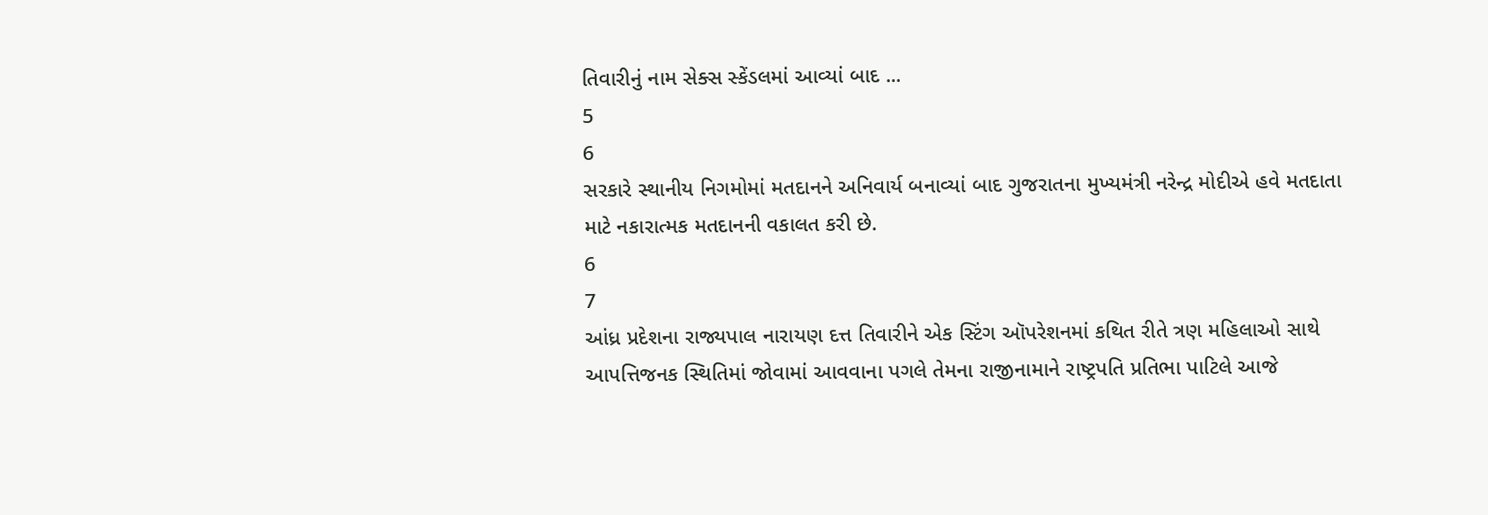તિવારીનું નામ સેક્સ સ્કેંડલમાં આવ્યાં બાદ ...
5
6
સરકારે સ્થાનીય નિગમોમાં મતદાનને અનિવાર્ય બનાવ્યાં બાદ ગુજરાતના મુખ્યમંત્રી નરેન્દ્ર મોદીએ હવે મતદાતા માટે નકારાત્મક મતદાનની વકાલત કરી છે.
6
7
આંધ્ર પ્રદેશના રાજ્યપાલ નારાયણ દત્ત તિવારીને એક સ્ટિંગ ઑપરેશનમાં કથિત રીતે ત્રણ મહિલાઓ સાથે આપત્તિજનક સ્થિતિમાં જોવામાં આવવાના પગલે તેમના રાજીનામાને રાષ્ટ્રપતિ પ્રતિભા પાટિલે આજે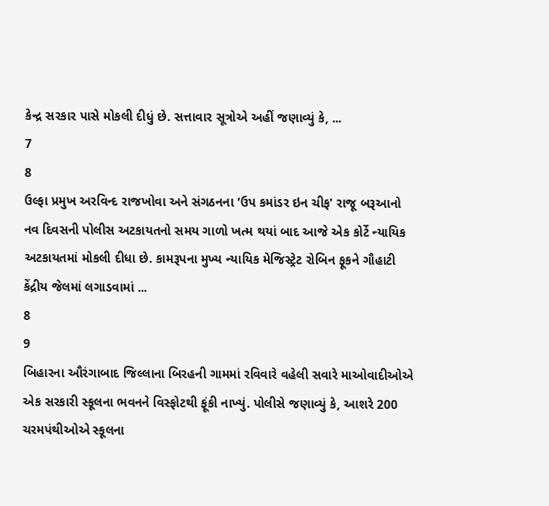કેન્દ્ર સરકાર પાસે મોકલી દીધું છે. સત્તાવાર સૂત્રોએ અહીં જણાવ્યું કે, ...
7
8
ઉલ્ફા પ્રમુખ અરવિન્દ રાજખોવા અને સંગઠનના ‘ઉપ કમાંડર ઇન ચીફ' રાજૂ બરૂઆનો નવ દિવસની પોલીસ અટકાયતનો સમય ગાળો ખત્મ થયાં બાદ આજે એક કોર્ટે ન્યાયિક અટકાયતમાં મોકલી દીધા છે. કામરૂપના મુખ્ય ન્યાયિક મેજિસ્ટ્રેટ રોબિન ફૂકને ગૌહાટી કેંદ્રીય જેલમાં લગાડવામાં ...
8
9
બિહારના ઔરંગાબાદ જિલ્લાના બિરહની ગામમાં રવિવારે વહેલી સવારે માઓવાદીઓએ એક સરકારી સ્કૂલના ભવનને વિસ્ફોટથી ફૂંકી નાખ્યું. પોલીસે જણાવ્યું કે, આશરે 200 ચરમપંથીઓએ સ્કૂલના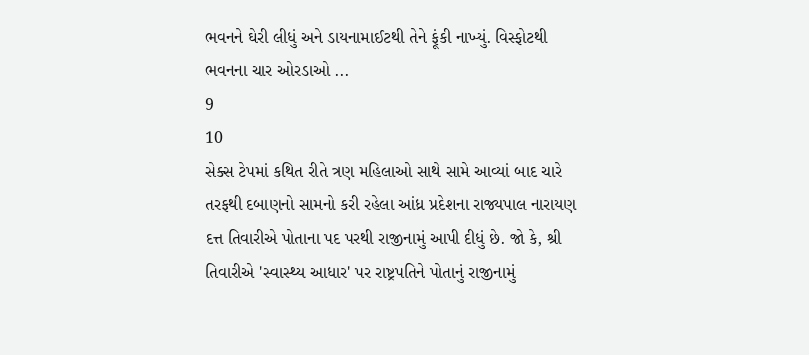ભવનને ઘેરી લીધું અને ડાયનામાઈટથી તેને ફૂંકી નાખ્યું. વિસ્ફોટથી ભવનના ચાર ઓરડાઓ ...
9
10
સેક્સ ટેપમાં કથિત રીતે ત્રણ મહિલાઓ સાથે સામે આવ્યાં બાદ ચારે તરફથી દબાણનો સામનો કરી રહેલા આંધ્ર પ્રદેશના રાજ્યપાલ નારાયણ દત્ત તિવારીએ પોતાના પદ પરથી રાજીનામું આપી દીધું છે. જો કે, શ્રી તિવારીએ 'સ્વાસ્થ્ય આધાર' પર રાષ્ટ્રપતિને પોતાનું રાજીનામું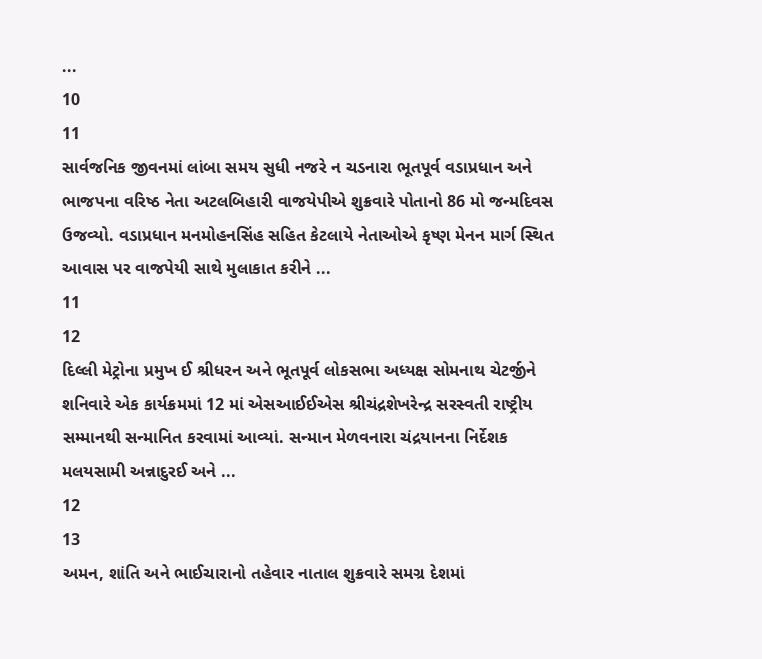...
10
11
સાર્વજનિક જીવનમાં લાંબા સમય સુધી નજરે ન ચડનારા ભૂતપૂર્વ વડાપ્રધાન અને ભાજપના વરિષ્ઠ નેતા અટલબિહારી વાજયેપીએ શુક્રવારે પોતાનો 86 મો જન્મદિવસ ઉજવ્યો. વડાપ્રધાન મનમોહનસિંહ સહિત કેટલાયે નેતાઓએ કૃષ્ણ મેનન માર્ગ સ્થિત આવાસ પર વાજપેયી સાથે મુલાકાત કરીને ...
11
12
દિલ્લી મેટ્રોના પ્રમુખ ઈ શ્રીધરન અને ભૂતપૂર્વ લોકસભા અધ્યક્ષ સોમનાથ ચેટર્જીને શનિવારે એક કાર્યક્રમમાં 12 માં એસઆઈઈએસ શ્રીચંદ્રશેખરેન્દ્ર સરસ્વતી રાષ્ટ્રીય સમ્માનથી સન્માનિત કરવામાં આવ્યાં. સન્માન મેળવનારા ચંદ્રયાનના નિર્દેશક મલયસામી અન્નાદુરઈ અને ...
12
13
અમન, શાંતિ અને ભાઈચારાનો તહેવાર નાતાલ શુક્રવારે સમગ્ર દેશમાં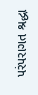પરંપરાગત શ્રદ્ધા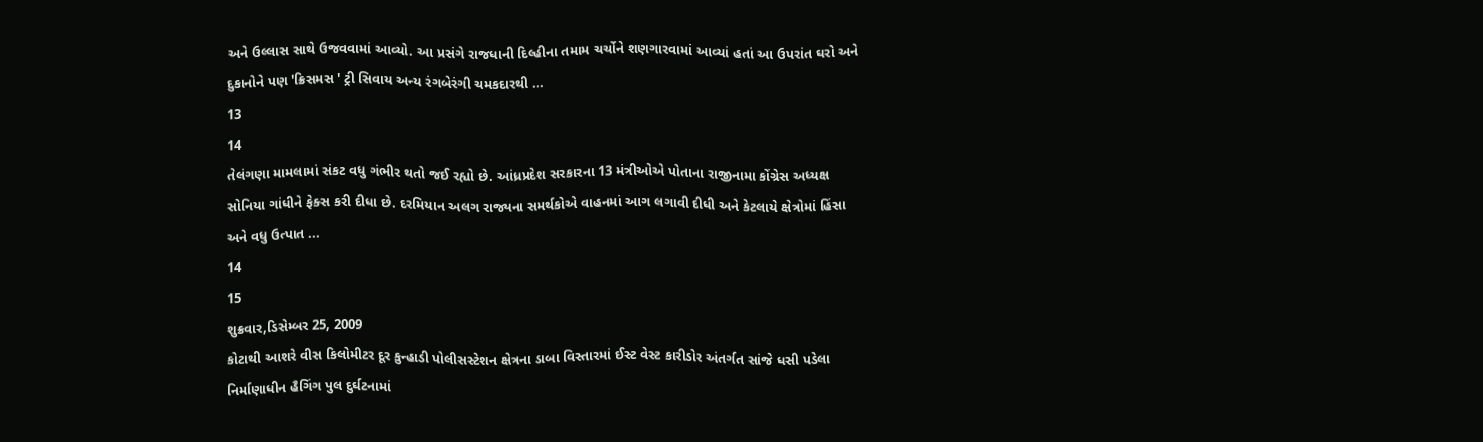અને ઉલ્લાસ સાથે ઉજવવામાં આવ્યો. આ પ્રસંગે રાજધાની દિલ્હીના તમામ ચર્ચોને શણગારવામાં આવ્યાં હતાં આ ઉપરાંત ઘરો અને દુકાનોને પણ 'ક્રિસમસ ' ટ્રી સિવાય અન્ય રંગબેરંગી ચમકદારથી ...
13
14
તેલંગણા મામલામાં સંકટ વધુ ગંભીર થતો જઈ રહ્યો છે. આંધ્રપ્રદેશ સરકારના 13 મંત્રીઓએ પોતાના રાજીનામા કોંગ્રેસ અધ્યક્ષ સોનિયા ગાંધીને ફેક્સ કરી દીધા છે. દરમિયાન અલગ રાજ્યના સમર્થકોએ વાહનમાં આગ લગાવી દીધી અને કેટલાયે ક્ષેત્રોમાં હિંસા અને વધુ ઉત્પાત ...
14
15
શુક્રવાર,ડિસેમ્બર 25, 2009
કોટાથી આશરે વીસ કિલોમીટર દૂર કુન્હાડી પોલીસસ્ટેશન ક્ષેત્રના ડાબા વિસ્તારમાં ઈસ્ટ વેસ્ટ કારીડોર અંતર્ગત સાંજે ધસી પડેલા નિર્માણાધીન હૈગિંગ પુલ દુર્ઘટનામાં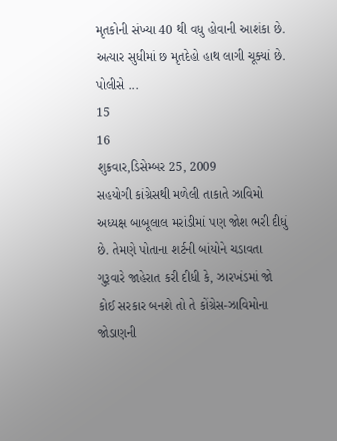મૃતકોની સંખ્યા 40 થી વધુ હોવાની આશંકા છે. અત્યાર સુધીમાં છ મૃતદેહો હાથ લાગી ચૂક્યાં છે. પોલીસે ...
15
16
શુક્રવાર,ડિસેમ્બર 25, 2009
સહયોગી કાંગ્રેસથી મળેલી તાકાતે ઝાવિમો અધ્યક્ષ બાબૂલાલ મરાંડીમાં પણ જોશ ભરી દીધું છે. તેમણે પોતાના શર્ટની બાંયોને ચડાવતા ગુરૂવારે જાહેરાત કરી દીધી કે, ઝારખંડમાં જો કોઈ સરકાર બનશે તો તે કોંગ્રેસ-ઝાવિમોના જોડાણની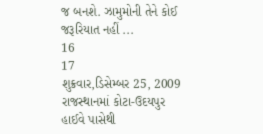જ બનશે. ઝામુમોની તેને કોઈ જરૂરિયાત નહીં ...
16
17
શુક્રવાર,ડિસેમ્બર 25, 2009
રાજસ્થાનમાં કોટા-ઉદયપુર હાઈવે પાસેથી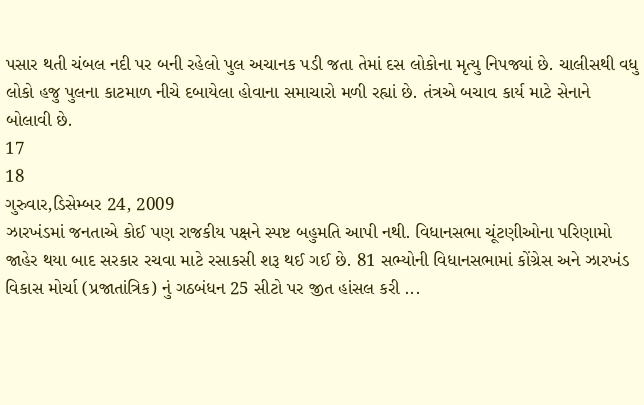પસાર થતી ચંબલ નદી પર બની રહેલો પુલ અચાનક પડી જતા તેમાં દસ લોકોના મૃત્યુ નિપજ્યાં છે. ચાલીસથી વધુ લોકો હજુ પુલના કાટમાળ નીચે દબાયેલા હોવાના સમાચારો મળી રહ્યાં છે. તંત્રએ બચાવ કાર્ય માટે સેનાને બોલાવી છે.
17
18
ગુરુવાર,ડિસેમ્બર 24, 2009
ઝારખંડમાં જનતાએ કોઈ પણ રાજકીય પક્ષને સ્પષ્ટ બહુમતિ આપી નથી. વિધાનસભા ચૂંટણીઓના પરિણામો જાહેર થયા બાદ સરકાર રચવા માટે રસાકસી શરૂ થઈ ગઈ છે. 81 સભ્યોની વિધાનસભામાં કોંગ્રેસ અને ઝારખંડ વિકાસ મોર્ચા (પ્રજાતાંત્રિક) નું ગઠબંધન 25 સીટો પર જીત હાંસલ કરી ...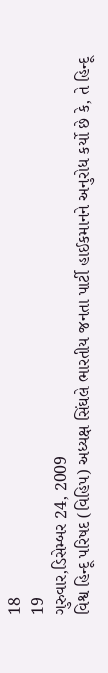18
19
ગુરુવાર,ડિસેમ્બર 24, 2009
વિશ્વ હિન્દૂ પરિષદ (વિહિપ) અધ્યક્ષ સિંઘલે ભારતીય જનતા પાર્ટી હાઈકમાનને અનુરોધ કર્યો છે કે, તે હિન્દૂ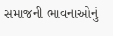સમાજની ભાવનાઓનું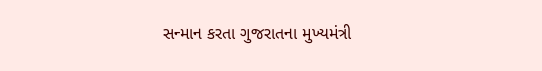સન્માન કરતા ગુજરાતના મુખ્યમંત્રી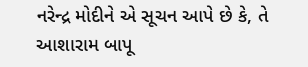નરેન્દ્ર મોદીને એ સૂચન આપે છે કે, તે આશારામ બાપૂ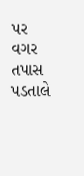પર વગર તપાસ પડતાલે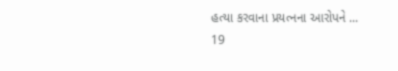હત્યા કરવાના પ્રયત્નના આરોપને ...
19